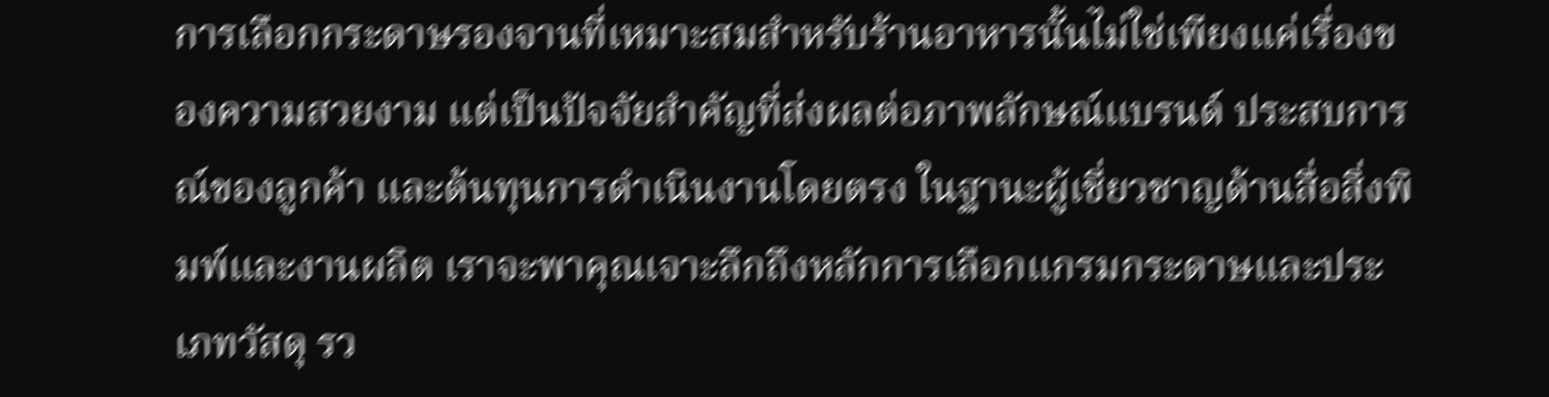การเลือกกระดาษรองจานที่เหมาะสมสำหรับร้านอาหารนั้นไม่ใช่เพียงแค่เรื่องของความสวยงาม แต่เป็นปัจจัยสำคัญที่ส่งผลต่อภาพลักษณ์แบรนด์ ประสบการณ์ของลูกค้า และต้นทุนการดำเนินงานโดยตรง ในฐานะผู้เชี่ยวชาญด้านสื่อสิ่งพิมพ์และงานผลิต เราจะพาคุณเจาะลึกถึงหลักการเลือกแกรมกระดาษและประเภทวัสดุ รว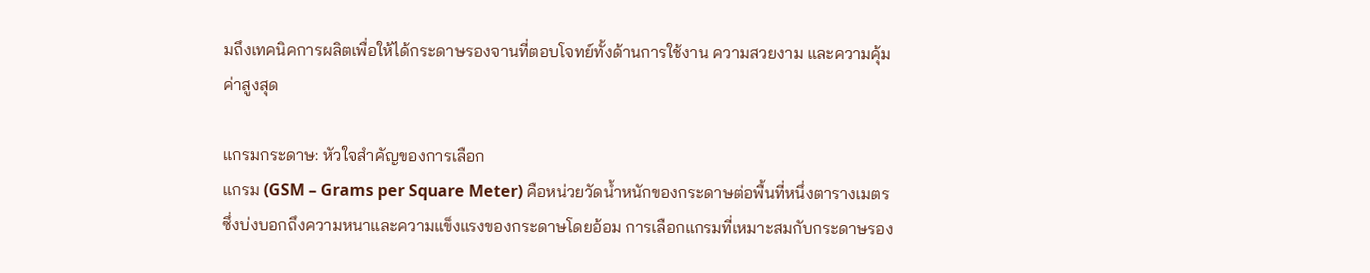มถึงเทคนิคการผลิตเพื่อให้ได้กระดาษรองจานที่ตอบโจทย์ทั้งด้านการใช้งาน ความสวยงาม และความคุ้มค่าสูงสุด

แกรมกระดาษ: หัวใจสำคัญของการเลือก
แกรม (GSM – Grams per Square Meter) คือหน่วยวัดน้ำหนักของกระดาษต่อพื้นที่หนึ่งตารางเมตร ซึ่งบ่งบอกถึงความหนาและความแข็งแรงของกระดาษโดยอ้อม การเลือกแกรมที่เหมาะสมกับกระดาษรอง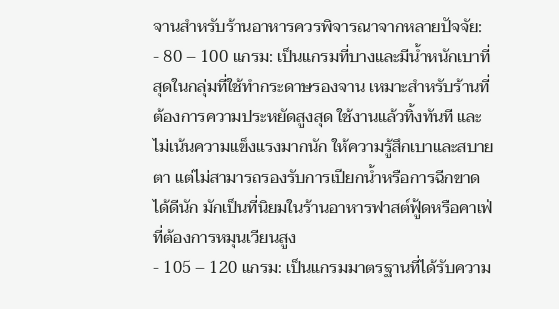จานสำหรับร้านอาหารควรพิจารณาจากหลายปัจจัย:
- 80 – 100 แกรม: เป็นแกรมที่บางและมีน้ำหนักเบาที่สุดในกลุ่มที่ใช้ทำกระดาษรองจาน เหมาะสำหรับร้านที่ต้องการความประหยัดสูงสุด ใช้งานแล้วทิ้งทันที และไม่เน้นความแข็งแรงมากนัก ให้ความรู้สึกเบาและสบายตา แต่ไม่สามารถรองรับการเปียกน้ำหรือการฉีกขาดได้ดีนัก มักเป็นที่นิยมในร้านอาหารฟาสต์ฟู้ดหรือคาเฟ่ที่ต้องการหมุนเวียนสูง
- 105 – 120 แกรม: เป็นแกรมมาตรฐานที่ได้รับความ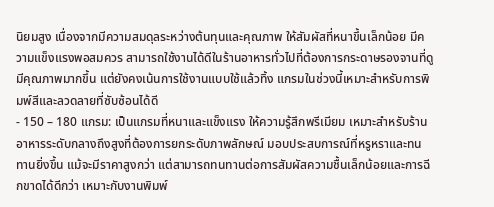นิยมสูง เนื่องจากมีความสมดุลระหว่างต้นทุนและคุณภาพ ให้สัมผัสที่หนาขึ้นเล็กน้อย มีความแข็งแรงพอสมควร สามารถใช้งานได้ดีในร้านอาหารทั่วไปที่ต้องการกระดาษรองจานที่ดูมีคุณภาพมากขึ้น แต่ยังคงเน้นการใช้งานแบบใช้แล้วทิ้ง แกรมในช่วงนี้เหมาะสำหรับการพิมพ์สีและลวดลายที่ซับซ้อนได้ดี
- 150 – 180 แกรม: เป็นแกรมที่หนาและแข็งแรง ให้ความรู้สึกพรีเมียม เหมาะสำหรับร้านอาหารระดับกลางถึงสูงที่ต้องการยกระดับภาพลักษณ์ มอบประสบการณ์ที่หรูหราและทนทานยิ่งขึ้น แม้จะมีราคาสูงกว่า แต่สามารถทนทานต่อการสัมผัสความชื้นเล็กน้อยและการฉีกขาดได้ดีกว่า เหมาะกับงานพิมพ์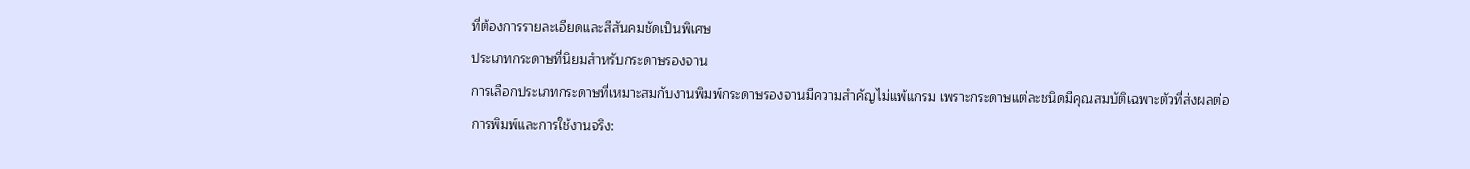ที่ต้องการรายละเอียดและสีสันคมชัดเป็นพิเศษ
ประเภทกระดาษที่นิยมสำหรับกระดาษรองจาน
การเลือกประเภทกระดาษที่เหมาะสมกับงานพิมพ์กระดาษรองจานมีความสำคัญไม่แพ้แกรม เพราะกระดาษแต่ละชนิดมีคุณสมบัติเฉพาะตัวที่ส่งผลต่อการพิมพ์และการใช้งานจริง: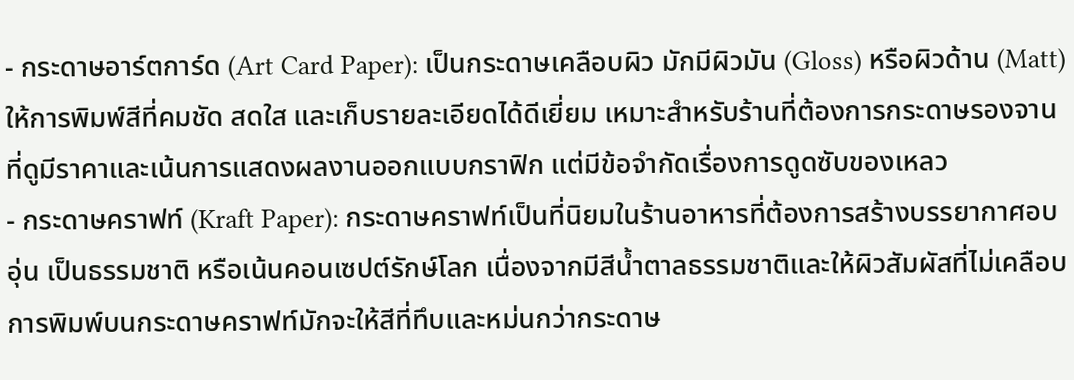- กระดาษอาร์ตการ์ด (Art Card Paper): เป็นกระดาษเคลือบผิว มักมีผิวมัน (Gloss) หรือผิวด้าน (Matt) ให้การพิมพ์สีที่คมชัด สดใส และเก็บรายละเอียดได้ดีเยี่ยม เหมาะสำหรับร้านที่ต้องการกระดาษรองจานที่ดูมีราคาและเน้นการแสดงผลงานออกแบบกราฟิก แต่มีข้อจำกัดเรื่องการดูดซับของเหลว
- กระดาษคราฟท์ (Kraft Paper): กระดาษคราฟท์เป็นที่นิยมในร้านอาหารที่ต้องการสร้างบรรยากาศอบอุ่น เป็นธรรมชาติ หรือเน้นคอนเซปต์รักษ์โลก เนื่องจากมีสีน้ำตาลธรรมชาติและให้ผิวสัมผัสที่ไม่เคลือบ การพิมพ์บนกระดาษคราฟท์มักจะให้สีที่ทึบและหม่นกว่ากระดาษ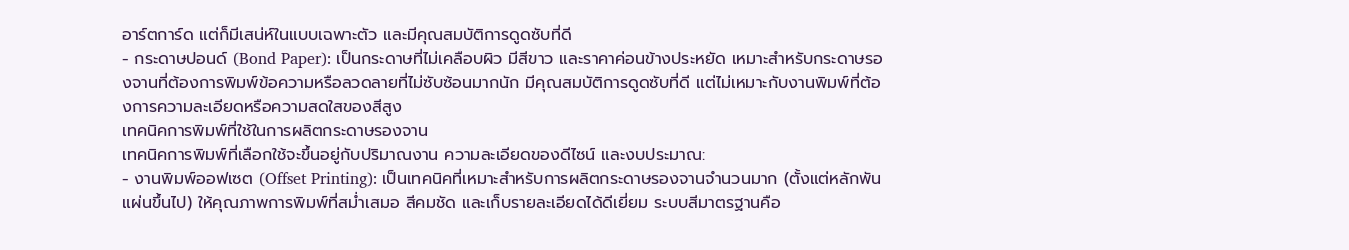อาร์ตการ์ด แต่ก็มีเสน่ห์ในแบบเฉพาะตัว และมีคุณสมบัติการดูดซับที่ดี
- กระดาษปอนด์ (Bond Paper): เป็นกระดาษที่ไม่เคลือบผิว มีสีขาว และราคาค่อนข้างประหยัด เหมาะสำหรับกระดาษรองจานที่ต้องการพิมพ์ข้อความหรือลวดลายที่ไม่ซับซ้อนมากนัก มีคุณสมบัติการดูดซับที่ดี แต่ไม่เหมาะกับงานพิมพ์ที่ต้องการความละเอียดหรือความสดใสของสีสูง
เทคนิคการพิมพ์ที่ใช้ในการผลิตกระดาษรองจาน
เทคนิคการพิมพ์ที่เลือกใช้จะขึ้นอยู่กับปริมาณงาน ความละเอียดของดีไซน์ และงบประมาณ:
- งานพิมพ์ออฟเซต (Offset Printing): เป็นเทคนิคที่เหมาะสำหรับการผลิตกระดาษรองจานจำนวนมาก (ตั้งแต่หลักพันแผ่นขึ้นไป) ให้คุณภาพการพิมพ์ที่สม่ำเสมอ สีคมชัด และเก็บรายละเอียดได้ดีเยี่ยม ระบบสีมาตรฐานคือ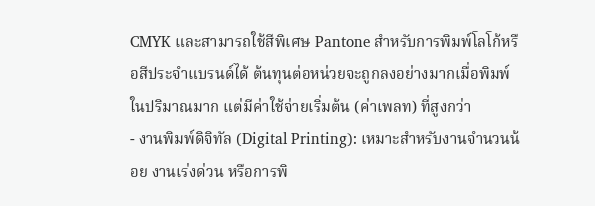CMYK และสามารถใช้สีพิเศษ Pantone สำหรับการพิมพ์โลโก้หรือสีประจำแบรนด์ได้ ต้นทุนต่อหน่วยจะถูกลงอย่างมากเมื่อพิมพ์ในปริมาณมาก แต่มีค่าใช้จ่ายเริ่มต้น (ค่าเพลท) ที่สูงกว่า
- งานพิมพ์ดิจิทัล (Digital Printing): เหมาะสำหรับงานจำนวนน้อย งานเร่งด่วน หรือการพิ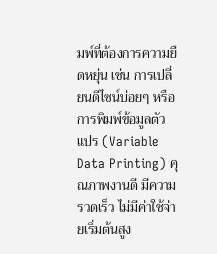มพ์ที่ต้องการความยืดหยุ่น เช่น การเปลี่ยนดีไซน์บ่อยๆ หรือการพิมพ์ข้อมูลตัวแปร (Variable Data Printing) คุณภาพงานดี มีความรวดเร็ว ไม่มีค่าใช้จ่ายเริ่มต้นสูง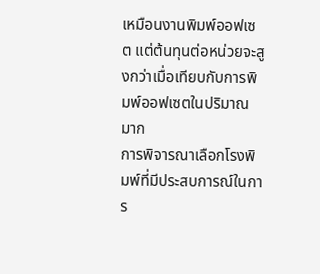เหมือนงานพิมพ์ออฟเซต แต่ต้นทุนต่อหน่วยจะสูงกว่าเมื่อเทียบกับการพิมพ์ออฟเซตในปริมาณมาก
การพิจารณาเลือกโรงพิมพ์ที่มีประสบการณ์ในการ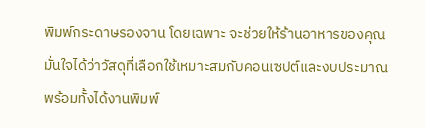พิมพ์กระดาษรองจาน โดยเฉพาะ จะช่วยให้ร้านอาหารของคุณมั่นใจได้ว่าวัสดุที่เลือกใช้เหมาะสมกับคอนเซปต์และงบประมาณ พร้อมทั้งได้งานพิมพ์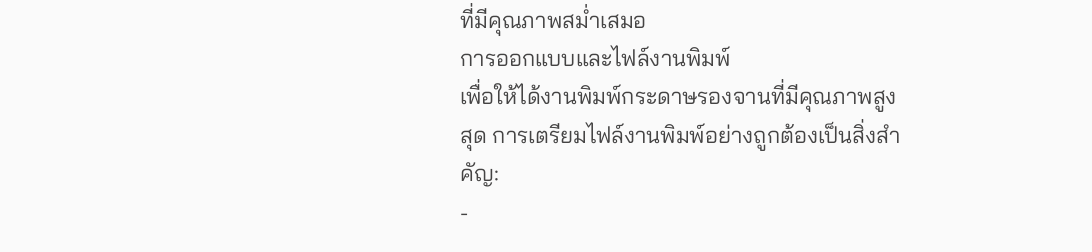ที่มีคุณภาพสม่ำเสมอ
การออกแบบและไฟล์งานพิมพ์
เพื่อให้ได้งานพิมพ์กระดาษรองจานที่มีคุณภาพสูงสุด การเตรียมไฟล์งานพิมพ์อย่างถูกต้องเป็นสิ่งสำคัญ:
-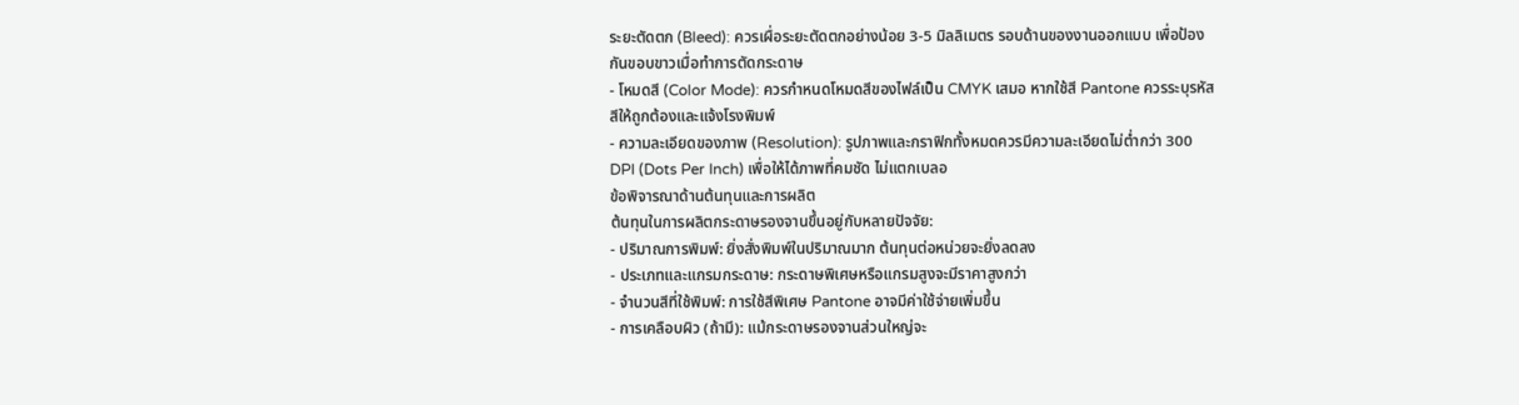ระยะตัดตก (Bleed): ควรเผื่อระยะตัดตกอย่างน้อย 3-5 มิลลิเมตร รอบด้านของงานออกแบบ เพื่อป้องกันขอบขาวเมื่อทำการตัดกระดาษ
- โหมดสี (Color Mode): ควรกำหนดโหมดสีของไฟล์เป็น CMYK เสมอ หากใช้สี Pantone ควรระบุรหัสสีให้ถูกต้องและแจ้งโรงพิมพ์
- ความละเอียดของภาพ (Resolution): รูปภาพและกราฟิกทั้งหมดควรมีความละเอียดไม่ต่ำกว่า 300 DPI (Dots Per Inch) เพื่อให้ได้ภาพที่คมชัด ไม่แตกเบลอ
ข้อพิจารณาด้านต้นทุนและการผลิต
ต้นทุนในการผลิตกระดาษรองจานขึ้นอยู่กับหลายปัจจัย:
- ปริมาณการพิมพ์: ยิ่งสั่งพิมพ์ในปริมาณมาก ต้นทุนต่อหน่วยจะยิ่งลดลง
- ประเภทและแกรมกระดาษ: กระดาษพิเศษหรือแกรมสูงจะมีราคาสูงกว่า
- จำนวนสีที่ใช้พิมพ์: การใช้สีพิเศษ Pantone อาจมีค่าใช้จ่ายเพิ่มขึ้น
- การเคลือบผิว (ถ้ามี): แม้กระดาษรองจานส่วนใหญ่จะ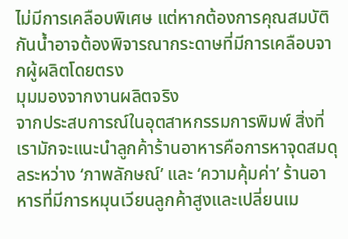ไม่มีการเคลือบพิเศษ แต่หากต้องการคุณสมบัติกันน้ำอาจต้องพิจารณากระดาษที่มีการเคลือบจากผู้ผลิตโดยตรง
มุมมองจากงานผลิตจริง
จากประสบการณ์ในอุตสาหกรรมการพิมพ์ สิ่งที่เรามักจะแนะนำลูกค้าร้านอาหารคือการหาจุดสมดุลระหว่าง ‘ภาพลักษณ์’ และ ‘ความคุ้มค่า’ ร้านอาหารที่มีการหมุนเวียนลูกค้าสูงและเปลี่ยนเม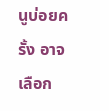นูบ่อยครั้ง อาจเลือก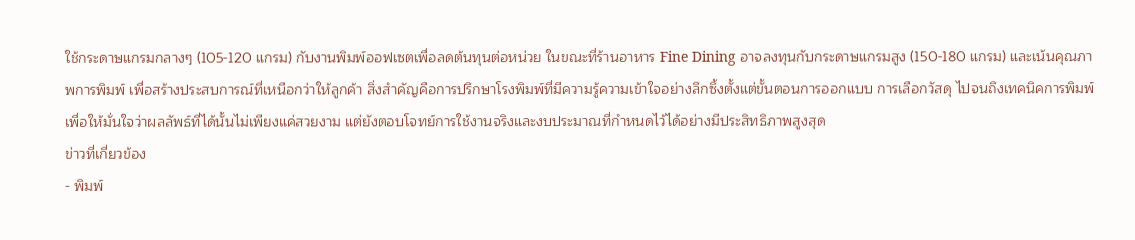ใช้กระดาษแกรมกลางๆ (105-120 แกรม) กับงานพิมพ์ออฟเซตเพื่อลดต้นทุนต่อหน่วย ในขณะที่ร้านอาหาร Fine Dining อาจลงทุนกับกระดาษแกรมสูง (150-180 แกรม) และเน้นคุณภาพการพิมพ์ เพื่อสร้างประสบการณ์ที่เหนือกว่าให้ลูกค้า สิ่งสำคัญคือการปรึกษาโรงพิมพ์ที่มีความรู้ความเข้าใจอย่างลึกซึ้งตั้งแต่ขั้นตอนการออกแบบ การเลือกวัสดุ ไปจนถึงเทคนิคการพิมพ์ เพื่อให้มั่นใจว่าผลลัพธ์ที่ได้นั้นไม่เพียงแค่สวยงาม แต่ยังตอบโจทย์การใช้งานจริงและงบประมาณที่กำหนดไว้ได้อย่างมีประสิทธิภาพสูงสุด
ข่าวที่เกี่ยวข้อง
- พิมพ์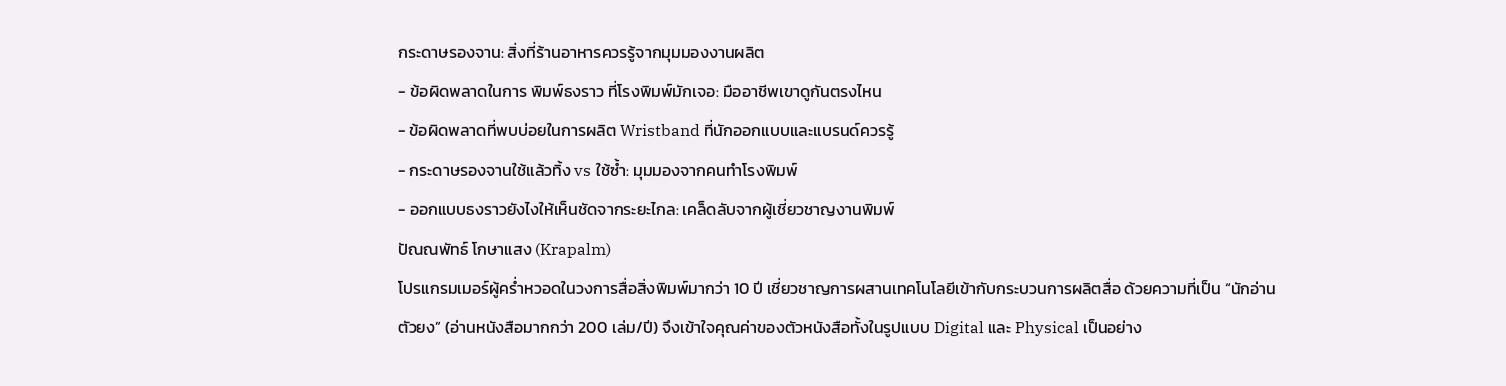กระดาษรองจาน: สิ่งที่ร้านอาหารควรรู้จากมุมมองงานผลิต
- ข้อผิดพลาดในการ พิมพ์ธงราว ที่โรงพิมพ์มักเจอ: มืออาชีพเขาดูกันตรงไหน
- ข้อผิดพลาดที่พบบ่อยในการผลิต Wristband ที่นักออกแบบและแบรนด์ควรรู้
- กระดาษรองจานใช้แล้วทิ้ง vs ใช้ซ้ำ: มุมมองจากคนทำโรงพิมพ์
- ออกแบบธงราวยังไงให้เห็นชัดจากระยะไกล: เคล็ดลับจากผู้เชี่ยวชาญงานพิมพ์
ปัณณพัทธ์ โกษาแสง (Krapalm)
โปรแกรมเมอร์ผู้คร่ำหวอดในวงการสื่อสิ่งพิมพ์มากว่า 10 ปี เชี่ยวชาญการผสานเทคโนโลยีเข้ากับกระบวนการผลิตสื่อ ด้วยความที่เป็น “นักอ่านตัวยง” (อ่านหนังสือมากกว่า 200 เล่ม/ปี) จึงเข้าใจคุณค่าของตัวหนังสือทั้งในรูปแบบ Digital และ Physical เป็นอย่าง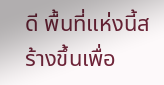ดี พื้นที่แห่งนี้สร้างขึ้นเพื่อ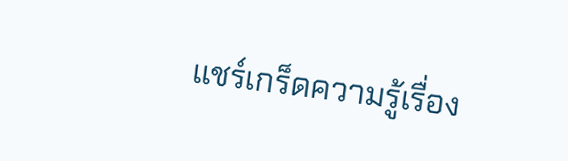แชร์เกร็ดความรู้เรื่อง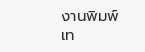งานพิมพ์ เท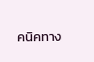คนิคทาง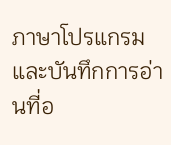ภาษาโปรแกรม และบันทึกการอ่านที่อ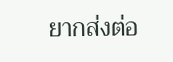ยากส่งต่อ